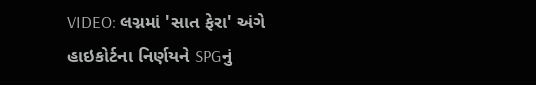VIDEO: લગ્નમાં 'સાત ફેરા' અંગે હાઇકોર્ટના નિર્ણયને SPGનું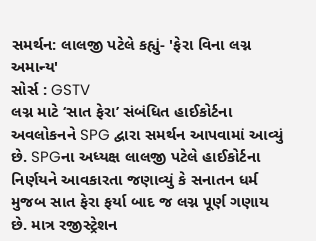સમર્થન: લાલજી પટેલે કહ્યું- 'ફેરા વિના લગ્ન અમાન્ય'
સોર્સ : GSTV
લગ્ન માટે ‘સાત ફેરા’ સંબંધિત હાઈકોર્ટના અવલોકનને SPG દ્વારા સમર્થન આપવામાં આવ્યું છે. SPGના અધ્યક્ષ લાલજી પટેલે હાઈકોર્ટના નિર્ણયને આવકારતા જણાવ્યું કે સનાતન ધર્મ મુજબ સાત ફેરા ફર્યા બાદ જ લગ્ન પૂર્ણ ગણાય છે. માત્ર રજીસ્ટ્રેશન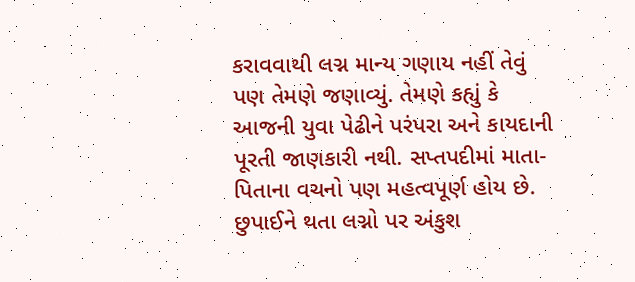કરાવવાથી લગ્ન માન્ય ગણાય નહીં તેવું પણ તેમણે જણાવ્યું. તેમણે કહ્યું કે આજની યુવા પેઢીને પરંપરા અને કાયદાની પૂરતી જાણકારી નથી. સપ્તપદીમાં માતા-પિતાના વચનો પણ મહત્વપૂર્ણ હોય છે. છુપાઈને થતા લગ્નો પર અંકુશ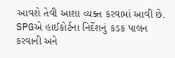આવશે તેવી આશા વ્યક્ત કરવામાં આવી છે. SPGએ હાઈકોર્ટના નિર્દેશનું કડક પાલન કરવાની અને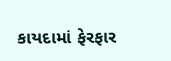કાયદામાં ફેરફાર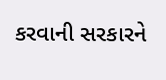કરવાની સરકારને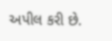અપીલ કરી છે.